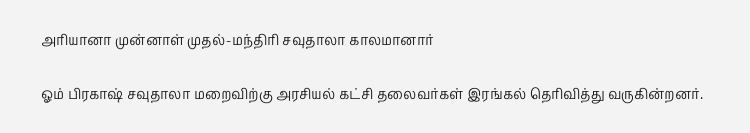அரியானா முன்னாள் முதல்-மந்திரி சவுதாலா காலமானார்

ஓம் பிரகாஷ் சவுதாலா மறைவிற்கு அரசியல் கட்சி தலைவர்கள் இரங்கல் தெரிவித்து வருகின்றனர்.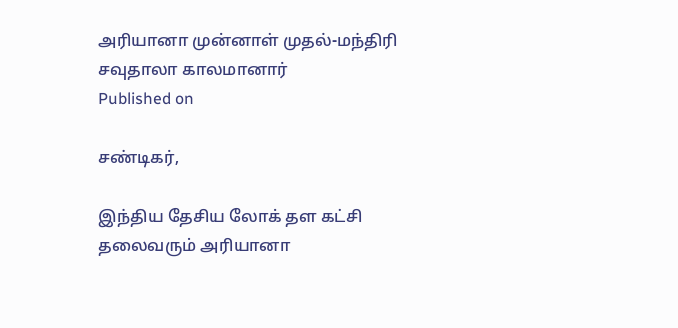அரியானா முன்னாள் முதல்-மந்திரி சவுதாலா காலமானார்
Published on

சண்டிகர்,

இந்திய தேசிய லோக் தள கட்சி தலைவரும் அரியானா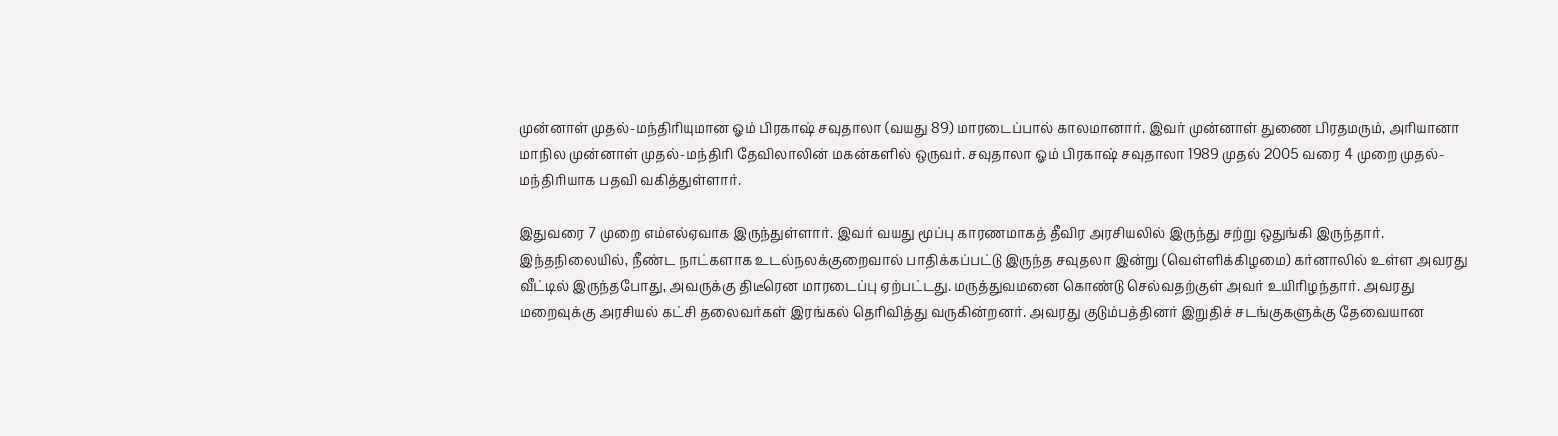முன்னாள் முதல்-மந்திரியுமான ஓம் பிரகாஷ் சவுதாலா (வயது 89) மாரடைப்பால் காலமானார். இவர் முன்னாள் துணை பிரதமரும், அரியானா மாநில முன்னாள் முதல்-மந்திரி தேவிலாலின் மகன்களில் ஒருவர். சவுதாலா ஓம் பிரகாஷ் சவுதாலா 1989 முதல் 2005 வரை 4 முறை முதல்-மந்திரியாக பதவி வகித்துள்ளார்.

இதுவரை 7 முறை எம்எல்ஏவாக இருந்துள்ளார். இவர் வயது மூப்பு காரணமாகத் தீவிர அரசியலில் இருந்து சற்று ஒதுங்கி இருந்தார். இந்தநிலையில், நீண்ட நாட்களாக உடல்நலக்குறைவால் பாதிக்கப்பட்டு இருந்த சவுதலா இன்று (வெள்ளிக்கிழமை) கர்னாலில் உள்ள அவரது வீட்டில் இருந்தபோது, அவருக்கு திடீரென மாரடைப்பு ஏற்பட்டது. மருத்துவமனை கொண்டு செல்வதற்குள் அவர் உயிரிழந்தார். அவரது மறைவுக்கு அரசியல் கட்சி தலைவர்கள் இரங்கல் தெரிவித்து வருகின்றனர். அவரது குடும்பத்தினர் இறுதிச் சடங்குகளுக்கு தேவையான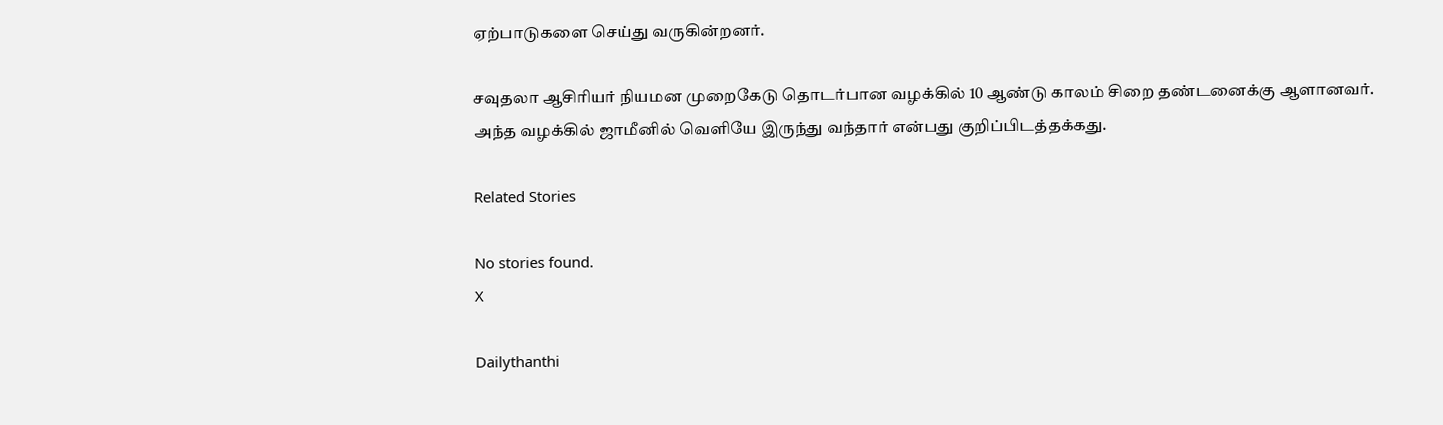ஏற்பாடுகளை செய்து வருகின்றனர்.

சவுதலா ஆசிரியர் நியமன முறைகேடு தொடர்பான வழக்கில் 10 ஆண்டு காலம் சிறை தண்டனைக்கு ஆளானவர். அந்த வழக்கில் ஜாமீனில் வெளியே இருந்து வந்தார் என்பது குறிப்பிடத்தக்கது.

Related Stories

No stories found.
X

Dailythanthi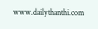www.dailythanthi.com